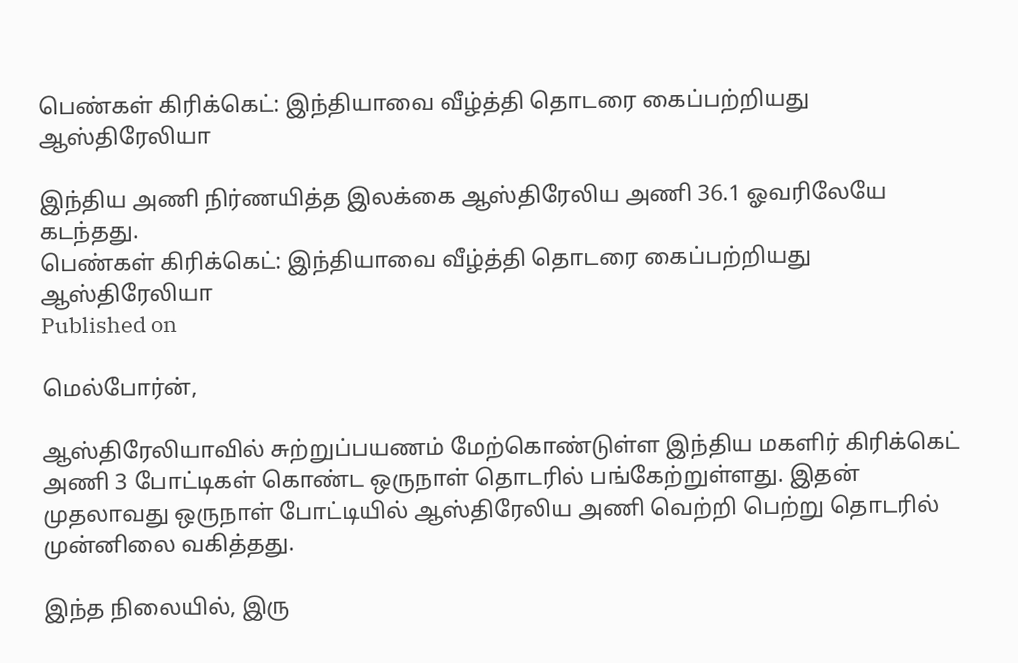பெண்கள் கிரிக்கெட்: இந்தியாவை வீழ்த்தி தொடரை கைப்பற்றியது ஆஸ்திரேலியா

இந்திய அணி நிர்ணயித்த இலக்கை ஆஸ்திரேலிய அணி 36.1 ஓவரிலேயே கடந்தது.
பெண்கள் கிரிக்கெட்: இந்தியாவை வீழ்த்தி தொடரை கைப்பற்றியது ஆஸ்திரேலியா
Published on

மெல்போர்ன்,

ஆஸ்திரேலியாவில் சுற்றுப்பயணம் மேற்கொண்டுள்ள இந்திய மகளிர் கிரிக்கெட் அணி 3 போட்டிகள் கொண்ட ஒருநாள் தொடரில் பங்கேற்றுள்ளது. இதன் முதலாவது ஒருநாள் போட்டியில் ஆஸ்திரேலிய அணி வெற்றி பெற்று தொடரில் முன்னிலை வகித்தது.

இந்த நிலையில், இரு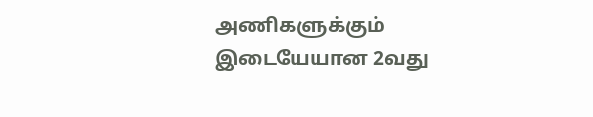அணிகளுக்கும் இடையேயான 2வது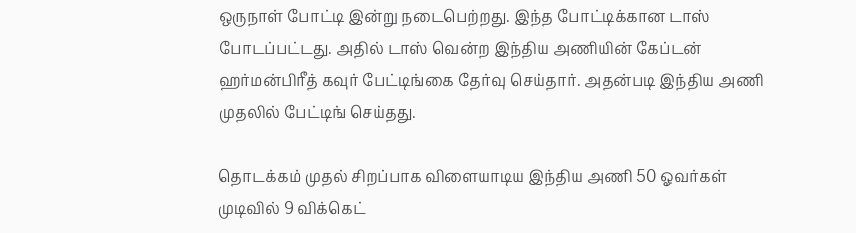ஒருநாள் போட்டி இன்று நடைபெற்றது. இந்த போட்டிக்கான டாஸ் போடப்பட்டது. அதில் டாஸ் வென்ற இந்திய அணியின் கேப்டன் ஹர்மன்பிரீத் கவுர் பேட்டிங்கை தேர்வு செய்தார். அதன்படி இந்திய அணி முதலில் பேட்டிங் செய்தது.

தொடக்கம் முதல் சிறப்பாக விளையாடிய இந்திய அணி 50 ஓவர்கள் முடிவில் 9 விக்கெட்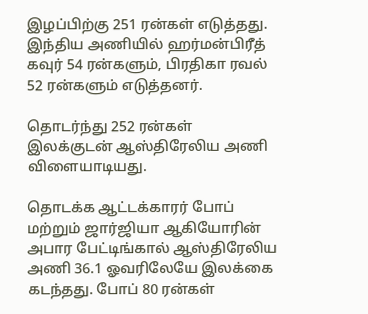இழப்பிற்கு 251 ரன்கள் எடுத்தது. இந்திய அணியில் ஹர்மன்பிரீத் கவுர் 54 ரன்களும், பிரதிகா ரவல் 52 ரன்களும் எடுத்தனர்.

தொடர்ந்து 252 ரன்கள் இலக்குடன் ஆஸ்திரேலிய அணி விளையாடியது.

தொடக்க ஆட்டக்காரர் போப் மற்றும் ஜார்ஜியா ஆகியோரின் அபார பேட்டிங்கால் ஆஸ்திரேலிய அணி 36.1 ஓவரிலேயே இலக்கை கடந்தது. போப் 80 ரன்கள்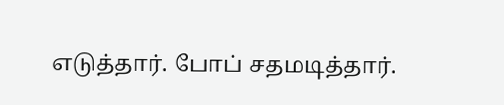எடுத்தார். போப் சதமடித்தார்.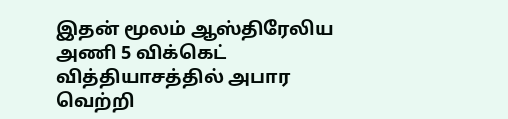இதன் மூலம் ஆஸ்திரேலிய அணி 5 விக்கெட் வித்தியாசத்தில் அபார வெற்றி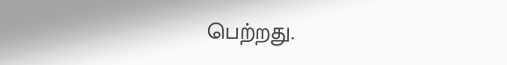பெற்றது.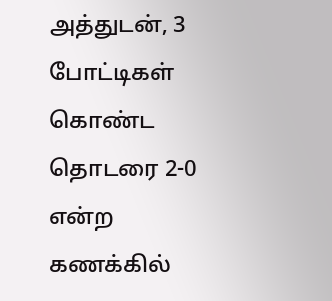அத்துடன், 3 போட்டிகள் கொண்ட தொடரை 2-0 என்ற கணக்கில்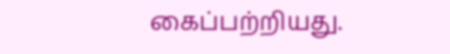கைப்பற்றியது.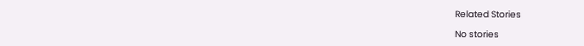Related Stories

No stories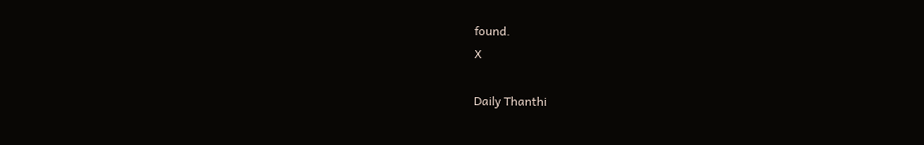found.
X

Daily Thanthi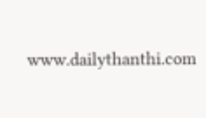www.dailythanthi.com